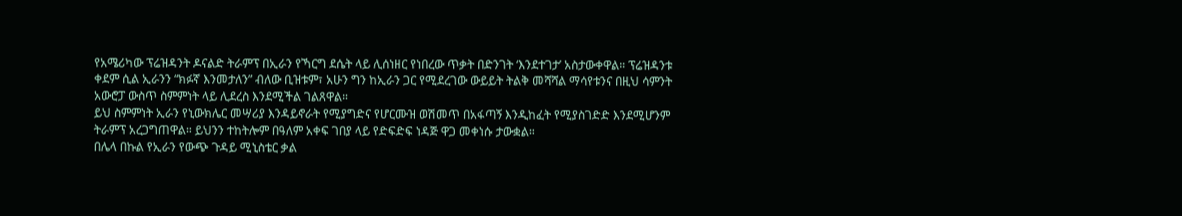የአሜሪካው ፕሬዝዳንት ዶናልድ ትራምፕ በኢራን የኻርግ ደሴት ላይ ሊሰነዘር የነበረው ጥቃት በድንገት ‘እንደተገታ’ አስታውቀዋል። ፕሬዝዳንቱ ቀደም ሲል ኢራንን “ክፉኛ እንመታለን” ብለው ቢዝቱም፣ አሁን ግን ከኢራን ጋር የሚደረገው ውይይት ትልቅ መሻሻል ማሳየቱንና በዚህ ሳምንት አውሮፓ ውስጥ ስምምነት ላይ ሊደረስ እንደሚችል ገልጸዋል።
ይህ ስምምነት ኢራን የኒውክሌር መሣሪያ እንዳይኖራት የሚያግድና የሆርሙዝ ወሽመጥ በአፋጣኝ እንዲከፈት የሚያስገድድ እንደሚሆንም ትራምፕ አረጋግጠዋል። ይህንን ተከትሎም በዓለም አቀፍ ገበያ ላይ የድፍድፍ ነዳጅ ዋጋ መቀነሱ ታውቋል።
በሌላ በኩል የኢራን የውጭ ጉዳይ ሚኒስቴር ቃል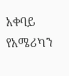አቀባይ የአሜሪካን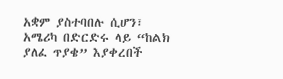አቋም ያስተባበሉ ሲሆን፣ አሜሪካ በድርድሩ ላይ “ከልክ ያለፈ ጥያቄ” እያቀረበች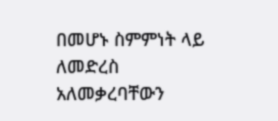በመሆኑ ስምምነት ላይ ለመድረስ አለመቃረባቸውን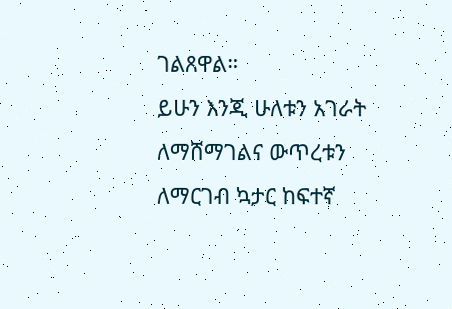ገልጸዋል።
ይሁን እንጂ ሁለቱን አገራት ለማሸማገልና ውጥረቱን ለማርገብ ኳታር ከፍተኛ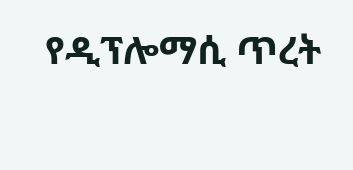የዲፕሎማሲ ጥረት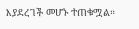እያደረገች መሆኑ ተጠቁሟል።